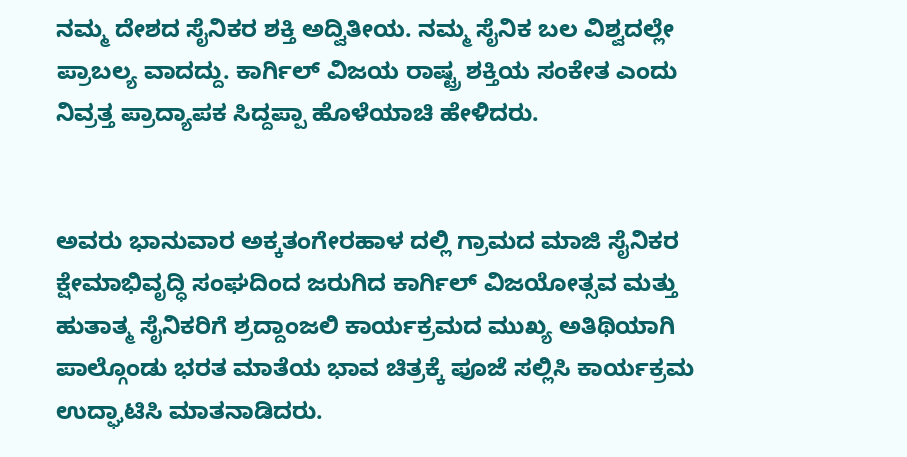ನಮ್ಮ ದೇಶದ ಸೈನಿಕರ ಶಕ್ತಿ ಅದ್ವಿತೀಯ. ನಮ್ಮ ಸೈನಿಕ ಬಲ ವಿಶ್ವದಲ್ಲೇ ಪ್ರಾಬಲ್ಯ ವಾದದ್ದು. ಕಾರ್ಗಿಲ್ ವಿಜಯ ರಾಷ್ಟ್ರ ಶಕ್ತಿಯ ಸಂಕೇತ ಎಂದು ನಿವ್ರತ್ತ ಪ್ರಾದ್ಯಾಪಕ ಸಿದ್ದಪ್ಪಾ ಹೊಳೆಯಾಚಿ ಹೇಳಿದರು.


ಅವರು ಭಾನುವಾರ ಅಕ್ಕತಂಗೇರಹಾಳ ದಲ್ಲಿ ಗ್ರಾಮದ ಮಾಜಿ ಸೈನಿಕರ ಕ್ಷೇಮಾಭಿವೃದ್ಧಿ ಸಂಘದಿಂದ ಜರುಗಿದ ಕಾರ್ಗಿಲ್ ವಿಜಯೋತ್ಸವ ಮತ್ತು ಹುತಾತ್ಮ ಸೈನಿಕರಿಗೆ ಶ್ರದ್ದಾಂಜಲಿ ಕಾರ್ಯಕ್ರಮದ ಮುಖ್ಯ ಅತಿಥಿಯಾಗಿ ಪಾಲ್ಗೊಂಡು ಭರತ ಮಾತೆಯ ಭಾವ ಚಿತ್ರಕ್ಕೆ ಪೂಜೆ ಸಲ್ಲಿಸಿ ಕಾರ್ಯಕ್ರಮ ಉದ್ಘಾಟಿಸಿ ಮಾತನಾಡಿದರು.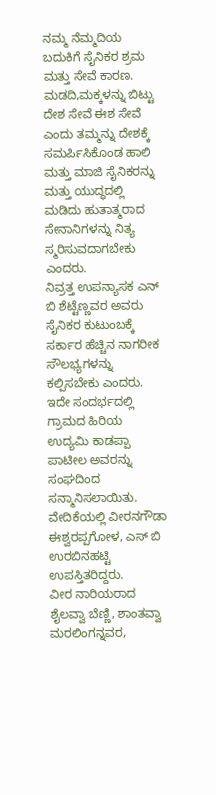ನಮ್ಮ ನೆಮ್ಮದಿಯ ಬದುಕಿಗೆ ಸೈನಿಕರ ಶ್ರಮ ಮತ್ತು ಸೇವೆ ಕಾರಣ. ಮಡದಿ,ಮಕ್ಕಳನ್ನು ಬಿಟ್ಟು ದೇಶ ಸೇವೆ ಈಶ ಸೇವೆ ಎಂದು ತಮ್ಮನ್ನು ದೇಶಕ್ಕೆ ಸಮರ್ಪಿಸಿಕೊಂಡ ಹಾಲಿ ಮತ್ತು ಮಾಜಿ ಸೈನಿಕರನ್ನು ಮತ್ತು ಯುದ್ಧದಲ್ಲಿ ಮಡಿದು ಹುತಾತ್ಮರಾದ ಸೇನಾನಿಗಳನ್ನು ನಿತ್ಯ ಸ್ಮರಿಸುವದಾಗಬೇಕು ಎಂದರು.
ನಿವ್ರತ್ತ ಉಪನ್ಯಾಸಕ ಎನ್ ಬಿ ಶೆಟ್ಟೆಣ್ಣವರ ಅವರು ಸೈನಿಕರ ಕುಟುಂಬಕ್ಕೆ ಸರ್ಕಾರ ಹೆಚ್ಚಿನ ನಾಗರೀಕ ಸೌಲಭ್ಯಗಳನ್ನು ಕಲ್ಪಿಸಬೇಕು ಎಂದರು. ಇದೇ ಸಂದರ್ಭದಲ್ಲಿ ಗ್ರಾಮದ ಹಿರಿಯ ಉದ್ಯಮಿ ಕಾಡಪ್ಪಾ ಪಾಟೀಲ ಅವರನ್ನು ಸಂಘದಿಂದ ಸನ್ಮಾನಿಸಲಾಯಿತು.
ವೇದಿಕೆಯಲ್ಲಿ ವೀರನಗೌಡಾ ಈಶ್ವರಪ್ಪಗೋಳ, ಎಸ್ ಬಿ ಉರಬಿನಹಟ್ಟಿ ಉಪಸ್ತಿತರಿದ್ದರು.
ವೀರ ನಾರಿಯರಾದ ಶೈಲವ್ವಾ ಬೆಣ್ಣಿ, ಶಾಂತವ್ವಾ ಮರಲಿಂಗನ್ನವರ,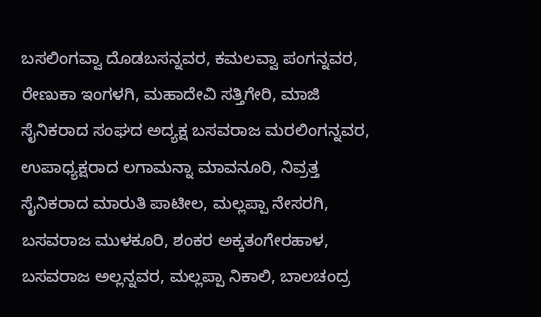ಬಸಲಿಂಗವ್ವಾ ದೊಡಬಸನ್ನವರ, ಕಮಲವ್ವಾ ಪಂಗನ್ನವರ, ರೇಣುಕಾ ಇಂಗಳಗಿ, ಮಹಾದೇವಿ ಸತ್ತಿಗೇರಿ, ಮಾಜಿ ಸೈನಿಕರಾದ ಸಂಘದ ಅದ್ಯಕ್ಷ ಬಸವರಾಜ ಮರಲಿಂಗನ್ನವರ, ಉಪಾಧ್ಯಕ್ಷರಾದ ಲಗಾಮನ್ನಾ ಮಾವನೂರಿ, ನಿವ್ರತ್ತ ಸೈನಿಕರಾದ ಮಾರುತಿ ಪಾಟೀಲ, ಮಲ್ಲಪ್ಪಾ ನೇಸರಗಿ, ಬಸವರಾಜ ಮುಳಕೂರಿ, ಶಂಕರ ಅಕ್ಕತಂಗೇರಹಾಳ, ಬಸವರಾಜ ಅಲ್ಲನ್ನವರ, ಮಲ್ಲಪ್ಪಾ ನಿಕಾಲಿ, ಬಾಲಚಂದ್ರ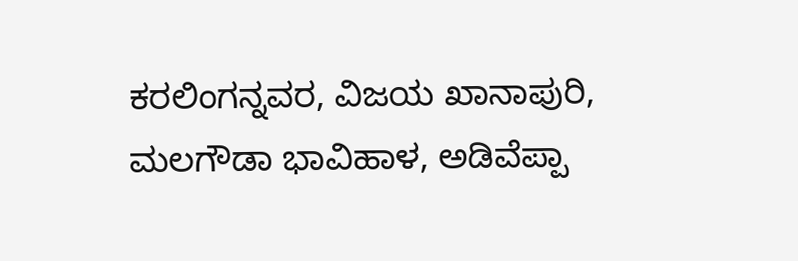ಕರಲಿಂಗನ್ನವರ, ವಿಜಯ ಖಾನಾಪುರಿ, ಮಲಗೌಡಾ ಭಾವಿಹಾಳ, ಅಡಿವೆಪ್ಪಾ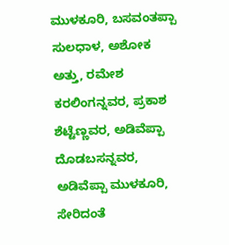ಮುಳಕೂರಿ, ಬಸವಂತಪ್ಪಾ ಸುಲಧಾಳ, ಅಶೋಕ ಅತ್ತು, ರಮೇಶ ಕರಲಿಂಗನ್ನವರ, ಪ್ರಕಾಶ ಶೆಟ್ಟೆಣ್ಣವರ, ಅಡಿವೆಪ್ಪಾ ದೊಡಬಸನ್ನವರ, ಅಡಿವೆಪ್ಪಾ ಮುಳಕೂರಿ, ಸೇರಿದಂತೆ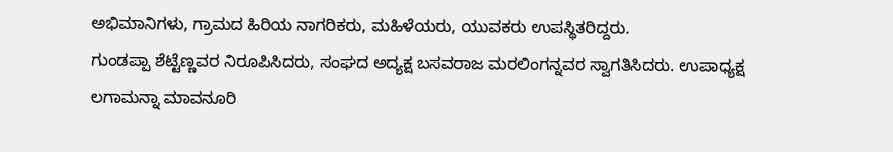ಅಭಿಮಾನಿಗಳು, ಗ್ರಾಮದ ಹಿರಿಯ ನಾಗರಿಕರು, ಮಹಿಳೆಯರು, ಯುವಕರು ಉಪಸ್ಥಿತರಿದ್ದರು.
ಗುಂಡಪ್ಪಾ ಶೆಟ್ಟೆಣ್ಣವರ ನಿರೂಪಿಸಿದರು, ಸಂಘದ ಅದ್ಯಕ್ಷ ಬಸವರಾಜ ಮರಲಿಂಗನ್ನವರ ಸ್ವಾಗತಿಸಿದರು. ಉಪಾಧ್ಯಕ್ಷ ಲಗಾಮನ್ನಾ ಮಾವನೂರಿ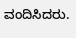ವಂದಿಸಿದರು.